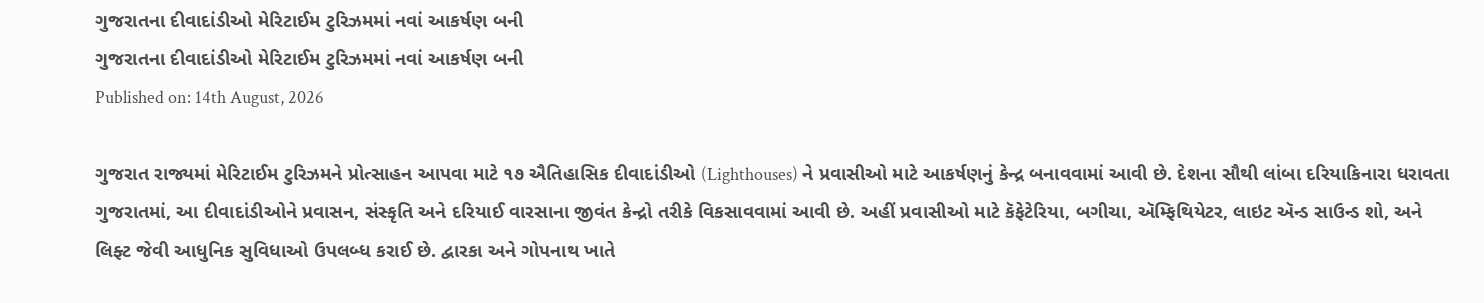ગુજરાતના દીવાદાંડીઓ મેરિટાઈમ ટુરિઝમમાં નવાં આકર્ષણ બની
ગુજરાતના દીવાદાંડીઓ મેરિટાઈમ ટુરિઝમમાં નવાં આકર્ષણ બની
Published on: 14th August, 2026

ગુજરાત રાજ્યમાં મેરિટાઈમ ટુરિઝમને પ્રોત્સાહન આપવા માટે ૧૭ ઐતિહાસિક દીવાદાંડીઓ (Lighthouses) ને પ્રવાસીઓ માટે આકર્ષણનું કેન્દ્ર બનાવવામાં આવી છે. દેશના સૌથી લાંબા દરિયાકિનારા ધરાવતા ગુજરાતમાં, આ દીવાદાંડીઓને પ્રવાસન, સંસ્કૃતિ અને દરિયાઈ વારસાના જીવંત કેન્દ્રો તરીકે વિકસાવવામાં આવી છે. અહીં પ્રવાસીઓ માટે કૅફેટેરિયા, બગીચા, ઍમ્ફિથિયેટર, લાઇટ ઍન્ડ સાઉન્ડ શો, અને લિફ્ટ જેવી આધુનિક સુવિધાઓ ઉપલબ્ધ કરાઈ છે. દ્વારકા અને ગોપનાથ ખાતે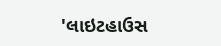'લાઇટહાઉસ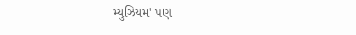મ્યુઝિયમ' પણ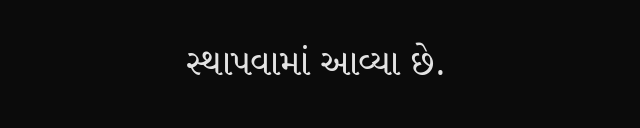સ્થાપવામાં આવ્યા છે.